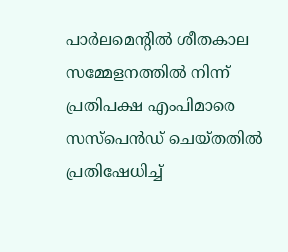പാര്‍ലമെന്റിൽ ശീതകാല സമ്മേളനത്തില്‍ നിന്ന് പ്രതിപക്ഷ എംപിമാരെ സസ്‌പെന്‍ഡ് ചെയ്തതില്‍ പ്രതിഷേധിച്ച്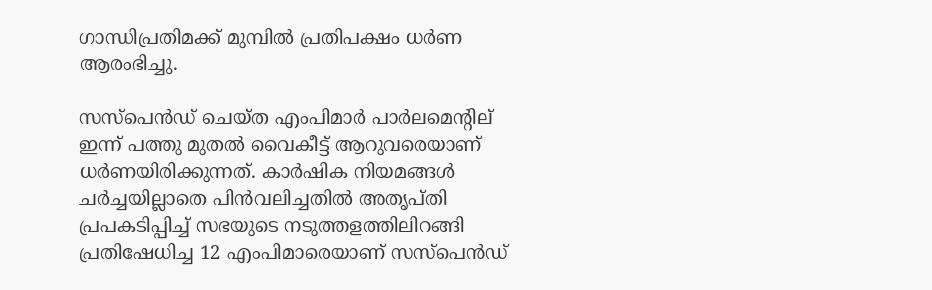ഗാന്ധിപ്രതിമക്ക് മുമ്പില്‍ പ്രതിപക്ഷം ധര്‍ണ ആരംഭിച്ചു.

സസ്‌പെന്‍ഡ് ചെയ്ത എംപിമാര്‍ പാര്‍ലമെന്റില് ഇന്ന് പത്തു മുതല്‍ വൈകീട്ട് ആറുവരെയാണ് ധര്‍ണയിരിക്കുന്നത്. കാര്‍ഷിക നിയമങ്ങള്‍ ചര്‍ച്ചയില്ലാതെ പിന്‍വലിച്ചതില്‍ അതൃപ്തി പ്രപകടിപ്പിച്ച് സഭയുടെ നടുത്തളത്തിലിറങ്ങി പ്രതിഷേധിച്ച 12 എംപിമാരെയാണ് സസ്‌പെന്‍ഡ്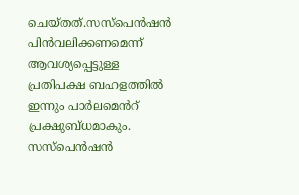ചെയ്തത്.സസ്‌പെൻഷൻ പിൻവലിക്കണമെന്ന് ആവശ്യപ്പെട്ടുള്ള പ്രതിപക്ഷ ബഹളത്തിൽ ഇന്നും പാർലമെൻറ് പ്രക്ഷുബ്ധമാകും. സസ്പെൻഷൻ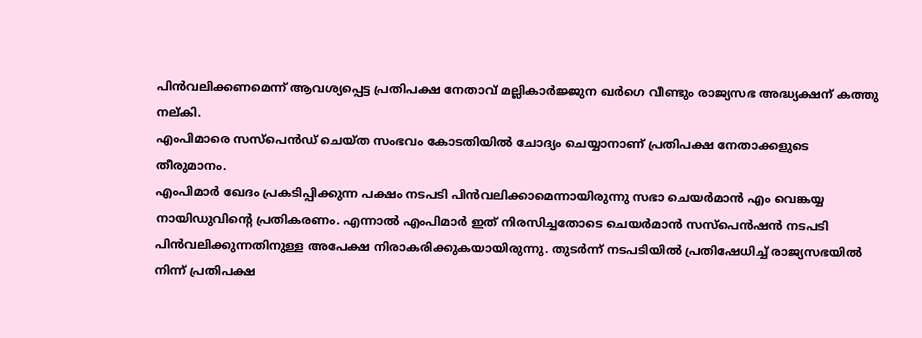പിൻവലിക്കണമെന്ന് ആവശ്യപ്പെട്ട പ്രതിപക്ഷ നേതാവ് മല്ലികാർജ്ജുന ഖർഗെ വീണ്ടും രാജ്യസഭ അദ്ധ്യക്ഷന് കത്തു നല്കി.
എംപിമാരെ സസ്‌പെന്‍ഡ് ചെയ്ത സംഭവം കോടതിയില്‍ ചോദ്യം ചെയ്യാനാണ് പ്രതിപക്ഷ നേതാക്കളുടെ തീരുമാനം.
എംപിമാര്‍ ഖേദം പ്രകടിപ്പിക്കുന്ന പക്ഷം നടപടി പിന്‍വലിക്കാമെന്നായിരുന്നു സഭാ ചെയര്‍മാന്‍ എം വെങ്കയ്യ നായിഡുവിന്റെ പ്രതികരണം. എന്നാല്‍ എംപിമാര്‍ ഇത് നിരസിച്ചതോടെ ചെയര്‍മാന്‍ സസ്‌പെന്‍ഷന്‍ നടപടി പിന്‍വലിക്കുന്നതിനുള്ള അപേക്ഷ നിരാകരിക്കുകയായിരുന്നു. തുടര്‍ന്ന് നടപടിയില്‍ പ്രതിഷേധിച്ച് രാജ്യസഭയില്‍ നിന്ന് പ്രതിപക്ഷ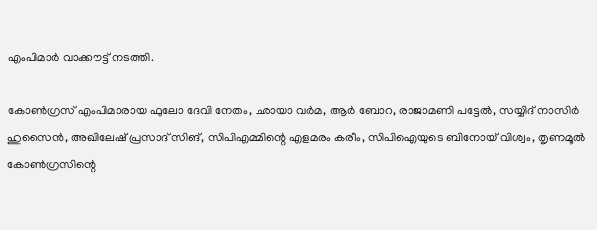എംപിമാര്‍ വാക്കൗട്ട് നടത്തി.

കോണ്‍ഗ്രസ് എംപിമാരായ ഫുലോ ദേവി നേതം, ഛായാ വര്‍മ, ആര്‍ ബോറ, രാജാമണി പട്ടേല്‍, സയ്യിദ് നാസിര്‍ ഹുസൈന്‍, അഖിലേഷ് പ്രസാദ് സിങ്, സിപിഎമ്മിന്റെ എളമരം കരീം, സിപിഐയുടെ ബിനോയ് വിശ്വം, തൃണമൂല്‍ കോണ്‍ഗ്രസിന്റെ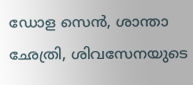ഡോള സെന്‍, ശാന്താ ഛേത്രി, ശിവസേനയുടെ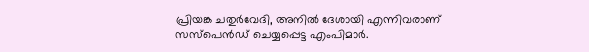പ്രിയങ്ക ചതുര്‍വേദി, അനില്‍ ദേശായി എന്നിവരാണ് സസ്പെന്‍ഡ് ചെയ്യപ്പെട്ട എംപിമാര്‍.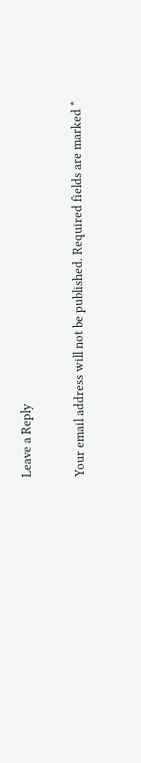Leave a Reply

Your email address will not be published. Required fields are marked *